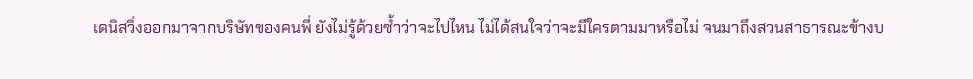เดนิสวิ่งออกมาจากบริษัทของคนพี่ ยังไม่รู้ด้วยซ้ำว่าจะไปไหน ไม่ได้สนใจว่าจะมีใครตามมาหรือไม่ จนมาถึงสวนสาธารณะข้างบ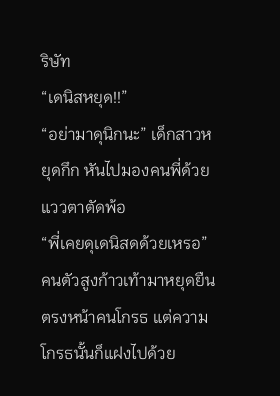ริษัท
“เดนิสหยุด!!”
“อย่ามาดุนิกนะ” เด็กสาวหยุดกึก หันไปมองคนพี่ด้วยแววตาตัดพ้อ
“พี่เคยดุเดนิสดด้วยเหรอ” คนตัวสูงก้าวเท้ามาหยุดยืนตรงหน้าคนโกรธ แต่ความโกรธนั้นก็แฝงไปด้วย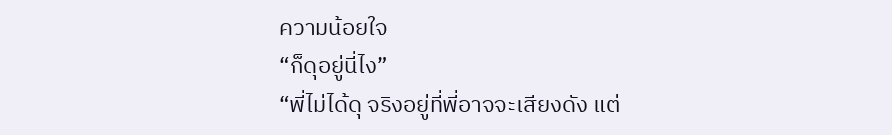ความน้อยใจ
“ก็ดุอยู่นี่ไง”
“พี่ไม่ได้ดุ จริงอยู่ที่พี่อาจจะเสียงดัง แต่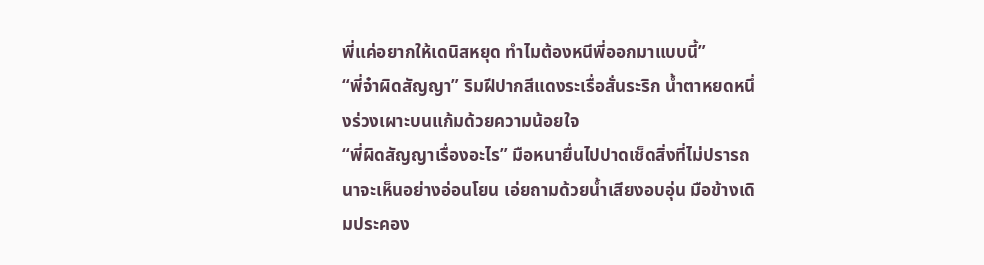พี่แค่อยากให้เดนิสหยุด ทำไมต้องหนีพี่ออกมาแบบนี้”
“พี่จ๋าผิดสัญญา” ริมฝีปากสีแดงระเรื่อสั่นระริก น้ำตาหยดหนึ่งร่วงเผาะบนแก้มด้วยความน้อยใจ
“พี่ผิดสัญญาเรื่องอะไร” มือหนายื่นไปปาดเช็ดสิ่งที่ไม่ปรารถนาจะเห็นอย่างอ่อนโยน เอ่ยถามด้วยน้ำเสียงอบอุ่น มือข้างเดิมประคอง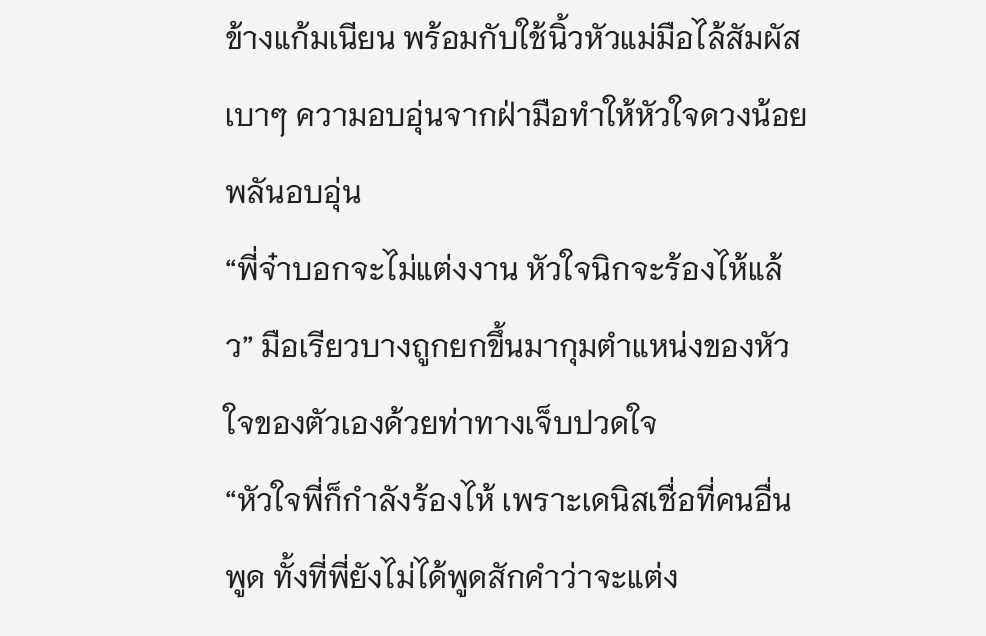ข้างแก้มเนียน พร้อมกับใช้นิ้วหัวแม่มือไล้สัมผัสเบาๆ ความอบอุ่นจากฝ่ามือทำให้หัวใจดวงน้อยพลันอบอุ่น
“พี่จ๋าบอกจะไม่แต่งงาน หัวใจนิกจะร้องไห้แล้ว” มือเรียวบางถูกยกขึ้นมากุมตำแหน่งของหัวใจของตัวเองด้วยท่าทางเจ็บปวดใจ
“หัวใจพี่ก็กำลังร้องไห้ เพราะเดนิสเชื่อที่คนอื่นพูด ทั้งที่พี่ยังไม่ได้พูดสักคำว่าจะแต่ง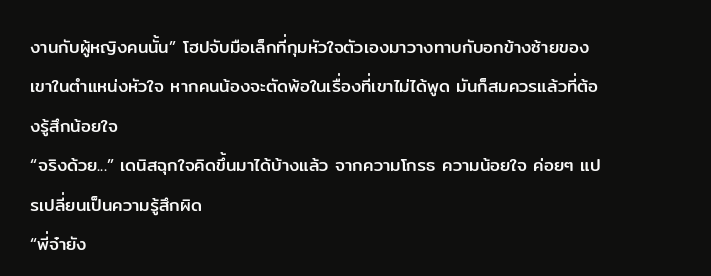งานกับผู้หญิงคนนั้น” โฮปจับมือเล็กที่กุมหัวใจตัวเองมาวางทาบกับอกข้างซ้ายของเขาในตำแหน่งหัวใจ หากคนน้องจะตัดพ้อในเรื่องที่เขาไม่ได้พูด มันก็สมควรแล้วที่ต้องรู้สึกน้อยใจ
“จริงด้วย...” เดนิสฉุกใจคิดขึ้นมาได้บ้างแล้ว จากความโกรธ ความน้อยใจ ค่อยๆ แปรเปลี่ยนเป็นความรู้สึกผิด
“พี่จ๋ายัง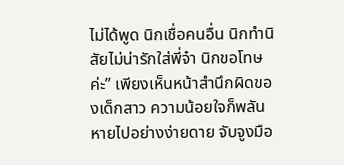ไม่ได้พูด นิกเชื่อคนอื่น นิกทำนิสัยไม่น่ารักใส่พี่จ๋า นิกขอโทษค่ะ” เพียงเห็นหน้าสำนึกผิดของเด็กสาว ความน้อยใจก็พลันหายไปอย่างง่ายดาย จับจูงมือ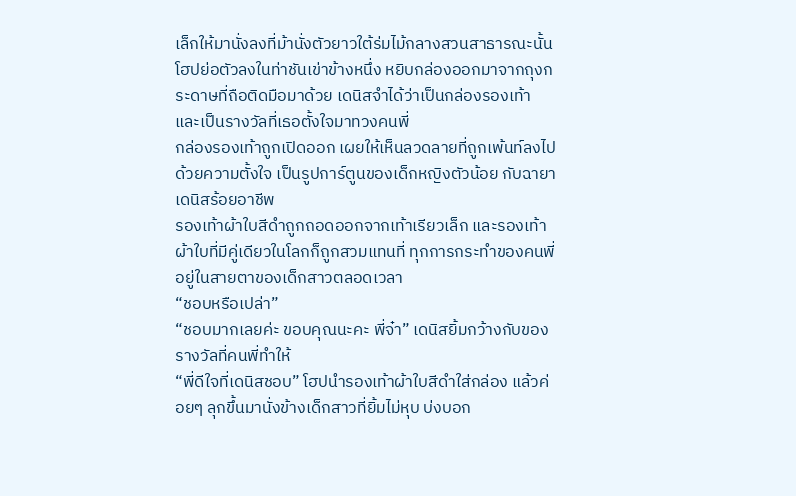เล็กให้มานั่งลงที่ม้านั่งตัวยาวใต้ร่มไม้กลางสวนสาธารณะนั้น
โฮปย่อตัวลงในท่าชันเข่าข้างหนึ่ง หยิบกล่องออกมาจากถุงกระดาษที่ถือติดมือมาด้วย เดนิสจำได้ว่าเป็นกล่องรองเท้า และเป็นรางวัลที่เธอตั้งใจมาทวงคนพี่
กล่องรองเท้าถูกเปิดออก เผยให้เห็นลวดลายที่ถูกเพ้นท์ลงไปด้วยความตั้งใจ เป็นรูปการ์ตูนของเด็กหญิงตัวน้อย กับฉายา เดนิสร้อยอาชีพ
รองเท้าผ้าใบสีดำถูกถอดออกจากเท้าเรียวเล็ก และรองเท้าผ้าใบที่มีคู่เดียวในโลกก็ถูกสวมแทนที่ ทุกการกระทำของคนพี่ อยู่ในสายตาของเด็กสาวตลอดเวลา
“ชอบหรือเปล่า”
“ชอบมากเลยค่ะ ขอบคุณนะคะ พี่จ๋า” เดนิสยิ้มกว้างกับของรางวัลที่คนพี่ทำให้
“พี่ดีใจที่เดนิสชอบ” โฮปนำรองเท้าผ้าใบสีดำใส่กล่อง แล้วค่อยๆ ลุกขึ้นมานั่งข้างเด็กสาวที่ยิ้มไม่หุบ บ่งบอก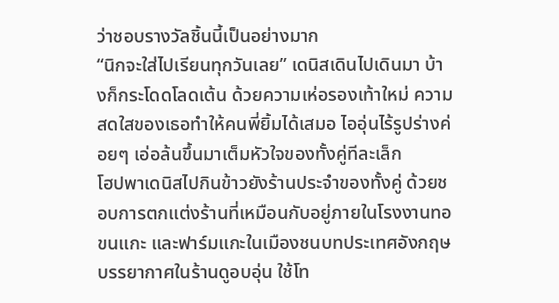ว่าชอบรางวัลชิ้นนี้เป็นอย่างมาก
“นิกจะใส่ไปเรียนทุกวันเลย” เดนิสเดินไปเดินมา บ้างก็กระโดดโลดเต้น ด้วยความเห่อรองเท้าใหม่ ความสดใสของเธอทำให้คนพี่ยิ้มได้เสมอ ไออุ่นไร้รูปร่างค่อยๆ เอ่อล้นขึ้นมาเต็มหัวใจของทั้งคู่ทีละเล็ก
โฮปพาเดนิสไปกินข้าวยังร้านประจำของทั้งคู่ ด้วยชอบการตกแต่งร้านที่เหมือนกับอยู่ภายในโรงงานทอขนแกะ และฟาร์มแกะในเมืองชนบทประเทศอังกฤษ บรรยากาศในร้านดูอบอุ่น ใช้โท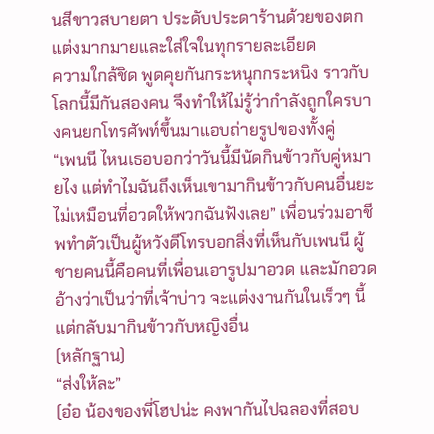นสีขาวสบายตา ประดับประดาร้านด้วยของตกแต่งมากมายและใส่ใจในทุกรายละเอียด
ความใกล้ชิด พูดคุยกันกระหนุกกระหนิง ราวกับโลกนี้มีกันสองคน จึงทำให้ไม่รู้ว่ากำลังถูกใครบางคนยกโทรศัพท์ขึ้นมาแอบถ่ายรูปของทั้งคู่
“เพนนี ไหนเธอบอกว่าวันนี้มีนัดกินข้าวกับคู่หมายไง แต่ทำไมฉันถึงเห็นเขามากินข้าวกับคนอื่นยะ ไม่เหมือนที่อวดให้พวกฉันฟังเลย” เพื่อนร่วมอาชีพทำตัวเป็นผู้หวังดีโทรบอกสิ่งที่เห็นกับเพนนี ผู้ชายคนนี้คือคนที่เพื่อนเอารูปมาอวด และมักอวดอ้างว่าเป็นว่าที่เจ้าบ่าว จะแต่งงานกันในเร็วๆ นี้ แต่กลับมากินข้าวกับหญิงอื่น
(หลักฐาน)
“ส่งให้ละ”
(อ๋อ น้องของพี่โฮปน่ะ คงพากันไปฉลองที่สอบ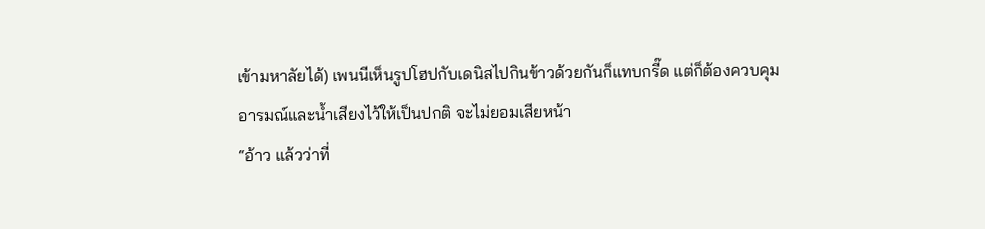เข้ามหาลัยได้) เพนนีเห็นรูปโฮปกับเดนิสไปกินข้าวด้วยกันก็แทบกรี๊ด แต่ก็ต้องควบคุมอารมณ์และน้ำเสียงไว้ให้เป็นปกติ จะไม่ยอมเสียหน้า
“อ้าว แล้วว่าที่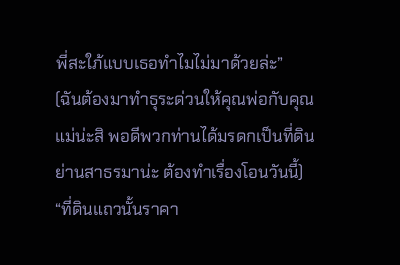พี่สะใภ้แบบเธอทำไมไม่มาด้วยล่ะ”
(ฉันต้องมาทำธุระด่วนให้คุณพ่อกับคุณแม่น่ะสิ พอดีพวกท่านได้มรดกเป็นที่ดินย่านสาธรมาน่ะ ต้องทำเรื่องโอนวันนี้)
“ที่ดินแถวนั้นราคา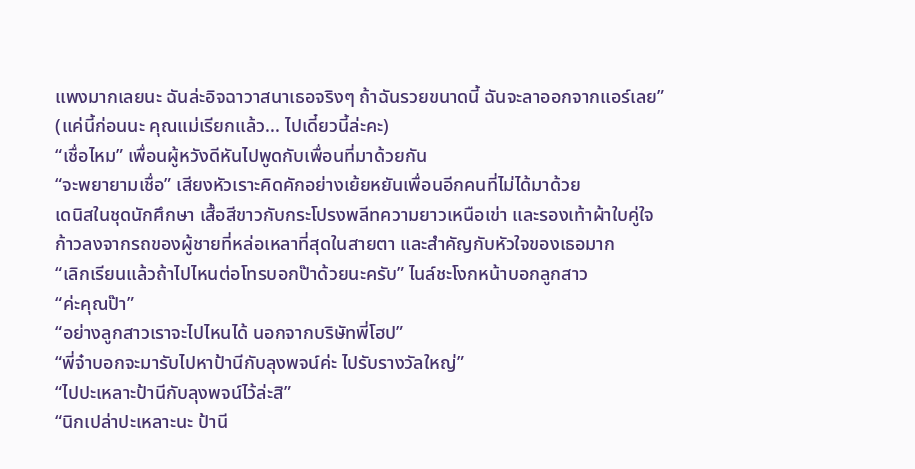แพงมากเลยนะ ฉันล่ะอิจฉาวาสนาเธอจริงๆ ถ้าฉันรวยขนาดนี้ ฉันจะลาออกจากแอร์เลย”
(แค่นี้ก่อนนะ คุณแม่เรียกแล้ว... ไปเดี๋ยวนี้ล่ะคะ)
“เชื่อไหม” เพื่อนผู้หวังดีหันไปพูดกับเพื่อนที่มาด้วยกัน
“จะพยายามเชื่อ” เสียงหัวเราะคิดคักอย่างเย้ยหยันเพื่อนอีกคนที่ไม่ได้มาด้วย
เดนิสในชุดนักศึกษา เสื้อสีขาวกับกระโปรงพลีทความยาวเหนือเข่า และรองเท้าผ้าใบคู่ใจ ก้าวลงจากรถของผู้ชายที่หล่อเหลาที่สุดในสายตา และสำคัญกับหัวใจของเธอมาก
“เลิกเรียนแล้วถ้าไปไหนต่อโทรบอกป๊าด้วยนะครับ” ไนล์ชะโงกหน้าบอกลูกสาว
“ค่ะคุณป๊า”
“อย่างลูกสาวเราจะไปไหนได้ นอกจากบริษัทพี่โฮป”
“พี่จ๋าบอกจะมารับไปหาป้านีกับลุงพจน์ค่ะ ไปรับรางวัลใหญ่”
“ไปปะเหลาะป้านีกับลุงพจน์ไว้ล่ะสิ”
“นิกเปล่าปะเหลาะนะ ป้านี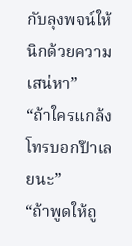กับลุงพจน์ให้นิกด้วยความเสน่หา”
“ถ้าใครแกล้งโทรบอกป๊าเลยนะ”
“ถ้าพูดให้ถู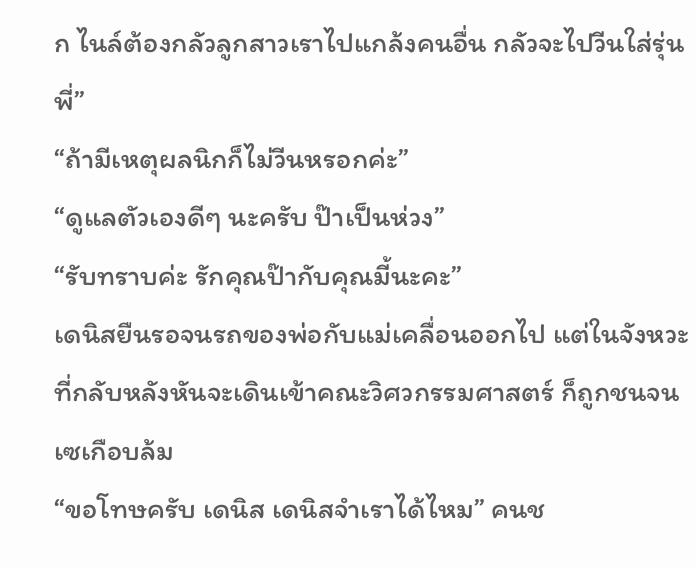ก ไนล์ต้องกลัวลูกสาวเราไปแกล้งคนอื่น กลัวจะไปวีนใส่รุ่นพี่”
“ถ้ามีเหตุผลนิกก็ไม่วีนหรอกค่ะ”
“ดูแลตัวเองดีๆ นะครับ ป๊าเป็นห่วง”
“รับทราบค่ะ รักคุณป๊ากับคุณมี้นะคะ”
เดนิสยืนรอจนรถของพ่อกับแม่เคลื่อนออกไป แต่ในจังหวะที่กลับหลังหันจะเดินเข้าคณะวิศวกรรมศาสตร์ ก็ถูกชนจนเซเกือบล้ม
“ขอโทษครับ เดนิส เดนิสจำเราได้ไหม” คนช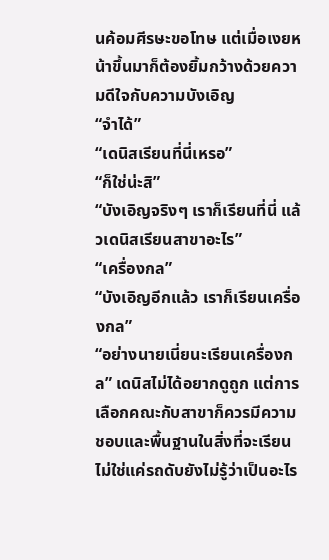นค้อมศีรษะขอโทษ แต่เมื่อเงยหน้าขึ้นมาก็ต้องยิ้มกว้างด้วยความดีใจกับความบังเอิญ
“จำได้”
“เดนิสเรียนที่นี่เหรอ”
“ก็ใช่น่ะสิ”
“บังเอิญจริงๆ เราก็เรียนที่นี่ แล้วเดนิสเรียนสาขาอะไร”
“เครื่องกล”
“บังเอิญอีกแล้ว เราก็เรียนเครื่องกล”
“อย่างนายเนี่ยนะเรียนเครื่องกล” เดนิสไม่ได้อยากดูถูก แต่การเลือกคณะกับสาขาก็ควรมีความชอบและพื้นฐานในสิ่งที่จะเรียน ไม่ใช่แค่รถดับยังไม่รู้ว่าเป็นอะไร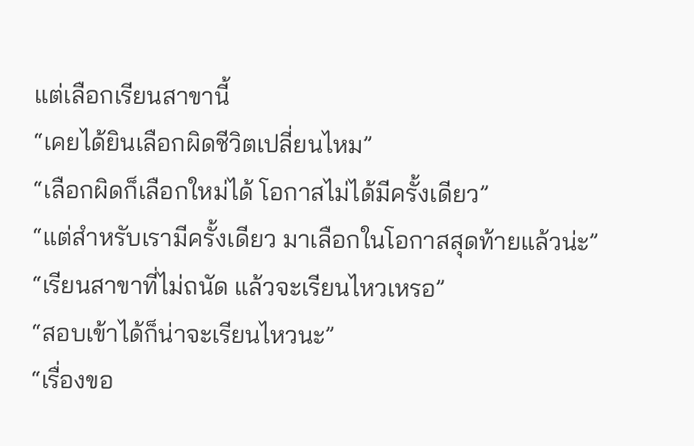แต่เลือกเรียนสาขานี้
“เคยได้ยินเลือกผิดชีวิตเปลี่ยนไหม”
“เลือกผิดก็เลือกใหม่ได้ โอกาสไม่ได้มีครั้งเดียว”
“แต่สำหรับเรามีครั้งเดียว มาเลือกในโอกาสสุดท้ายแล้วน่ะ”
“เรียนสาขาที่ไม่ถนัด แล้วจะเรียนไหวเหรอ”
“สอบเข้าได้ก็น่าจะเรียนไหวนะ”
“เรื่องขอ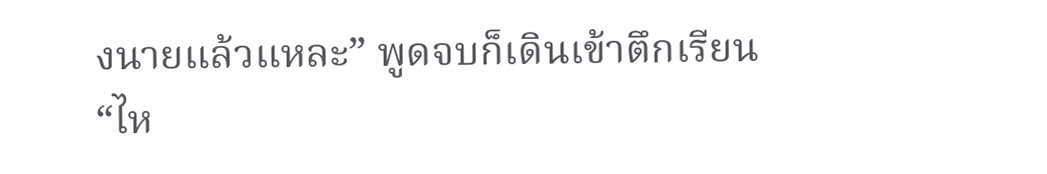งนายแล้วแหละ” พูดจบก็เดินเข้าตึกเรียน
“ไห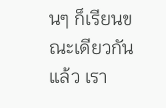นๆ ก็เรียนขณะเดียวกันแล้ว เรา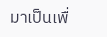มาเป็นเพื่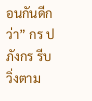อนกันดีกว่า” กร ปภังกร รีบวิ่งตาม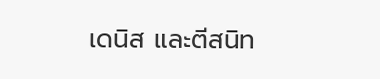เดนิส และตีสนิท